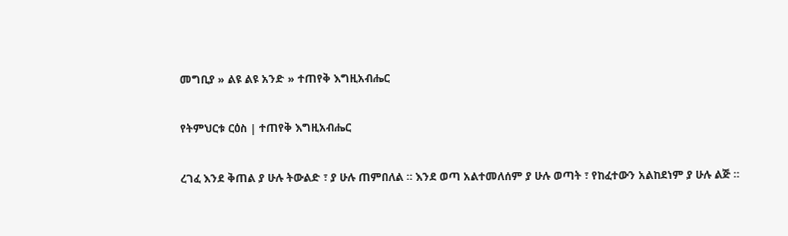መግቢያ » ልዩ ልዩ አንድ » ተጠየቅ እግዚአብሔር

የትምህርቱ ርዕስ | ተጠየቅ እግዚአብሔር

ረገፈ እንደ ቅጠል ያ ሁሉ ትውልድ ፣ ያ ሁሉ ጠምበለል ። እንደ ወጣ አልተመለሰም ያ ሁሉ ወጣት ፣ የከፈተውን አልከደነም ያ ሁሉ ልጅ ።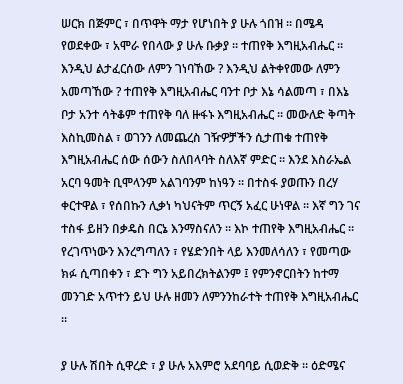ሠርክ በጅምር ፣ በጥዋት ማታ የሆነበት ያ ሁሉ ጎበዝ ። በሜዳ የወደቀው ፣ አሞራ የበላው ያ ሁሉ ቡቃያ ። ተጠየቅ እግዚአብሔር ። እንዲህ ልታፈርሰው ለምን ገነባኸው ? እንዲህ ልትቀየመው ለምን አመጣኸው ? ተጠየቅ እግዚአብሔር ባንተ ቦታ እኔ ሳልመጣ ፣ በእኔ ቦታ አንተ ሳትቆም ተጠየቅ ባለ ዙፋኑ እግዚአብሔር ። መውለድ ቅጣት እስኪመስል ፣ ወገንን ለመጨረስ ገዥዎቻችን ሲታጠቁ ተጠየቅ እግዚአብሔር ሰው ሰውን ስለበላባት ስለእኛ ምድር ። እንደ እስራኤል አርባ ዓመት ቢሞላንም አልገባንም ከነዓን ። በተስፋ ያወጡን በረሃ ቀርተዋል ፣ የሰበኩን ሊቃነ ካህናትም ጥርኝ አፈር ሁነዋል ። እኛ ግን ገና ተስፋ ይዘን በቃዴስ በርኔ እንማስናለን ። እኮ ተጠየቅ እግዚአብሔር ። የረገጥነውን እንረግጣለን ፣ የሄድንበት ላይ እንመለሳለን ፣ የመጣው ክፉ ሲጣበቀን ፣ ደጉ ግን አይበረክትልንም ፤ የምንኖርበትን ከተማ መንገድ አጥተን ይህ ሁሉ ዘመን ለምንንከራተት ተጠየቅ እግዚአብሔር ።

ያ ሁሉ ሽበት ሲዋረድ ፣ ያ ሁሉ አእምሮ አደባባይ ሲወድቅ ። ዕድሜና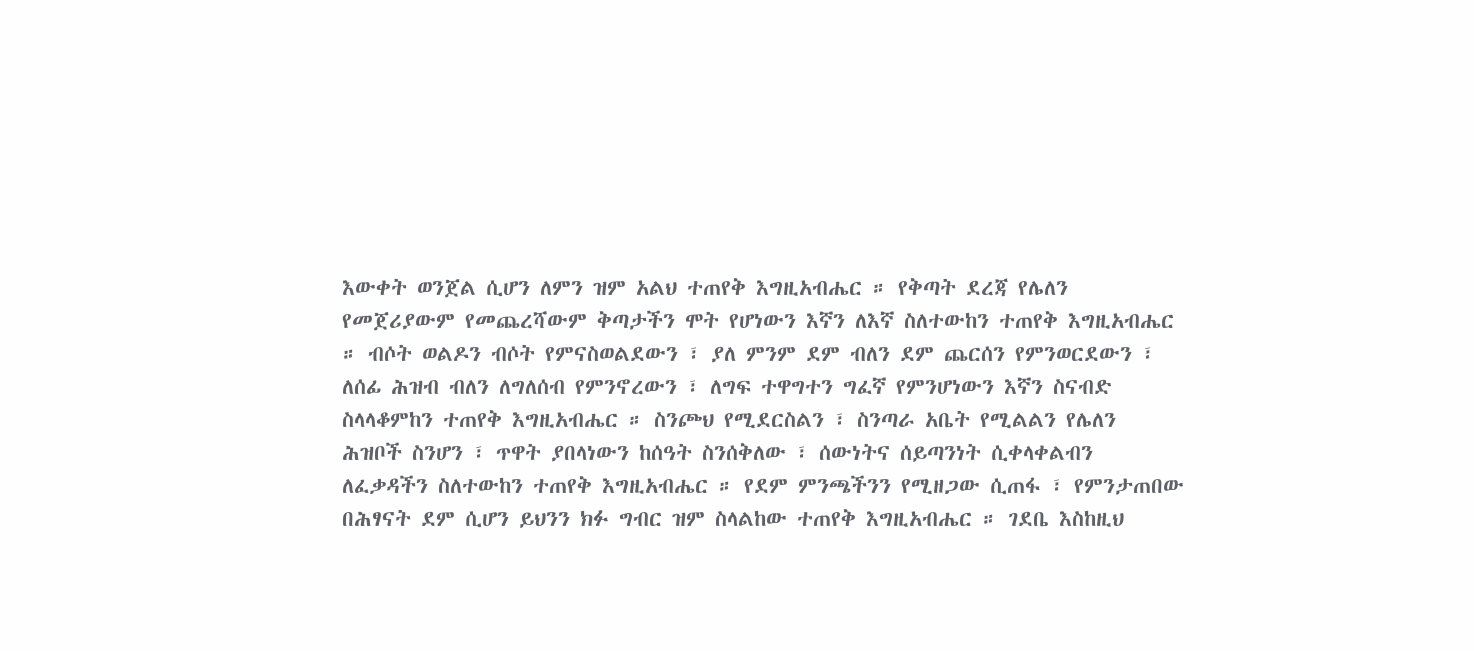እውቀት ወንጀል ሲሆን ለምን ዝም አልህ ተጠየቅ እግዚአብሔር ። የቅጣት ደረጃ የሌለን የመጀሪያውም የመጨረሻውም ቅጣታችን ሞት የሆነውን እኛን ለእኛ ስለተውከን ተጠየቅ እግዚአብሔር ። ብሶት ወልዶን ብሶት የምናስወልደውን ፣ ያለ ምንም ደም ብለን ደም ጨርሰን የምንወርደውን ፣ ለሰፊ ሕዝብ ብለን ለግለሰብ የምንኖረውን ፣ ለግፍ ተዋግተን ግፈኛ የምንሆነውን እኛን ስናብድ ስላላቆምከን ተጠየቅ እግዚአብሔር ። ስንጮህ የሚደርስልን ፣ ስንጣራ አቤት የሚልልን የሌለን ሕዝቦች ስንሆን ፣ ጥዋት ያበላነውን ከሰዓት ስንሰቅለው ፣ ሰውነትና ሰይጣንነት ሲቀላቀልብን ለፈቃዳችን ስለተውከን ተጠየቅ እግዚአብሔር ። የደም ምንጫችንን የሚዘጋው ሲጠፋ ፣ የምንታጠበው በሕፃናት ደም ሲሆን ይህንን ክፉ ግብር ዝም ስላልከው ተጠየቅ እግዚአብሔር ። ገደቤ እስከዚህ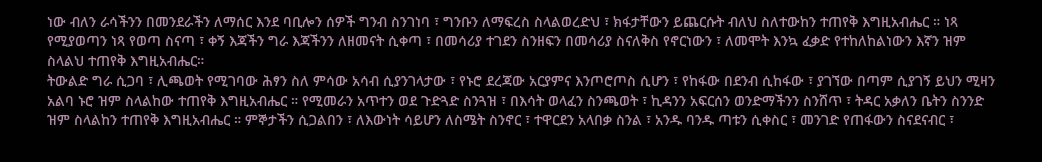ነው ብለን ራሳችንን በመንደራችን ለማሰር እንደ ባቢሎን ሰዎች ግንብ ስንገነባ ፣ ግንቡን ለማፍረስ ስላልወረድህ ፣ ክፋታቸውን ይጨርሱት ብለህ ስለተውከን ተጠየቅ እግዚአብሔር ። ነጻ የሚያወጣን ነጻ የወጣ ስናጣ ፣ ቀኝ እጃችን ግራ እጃችንን ለዘመናት ሲቀጣ ፣ በመሳሪያ ተገደን ስንዘፍን በመሳሪያ ስናለቅስ የኖርነውን ፣ ለመሞት እንኳ ፈቃድ የተከለከልነውን እኛን ዝም ስላልህ ተጠየቅ እግዚአብሔር።
ትውልድ ግራ ሲጋባ ፣ ሊጫወት የሚገባው ሕፃን ስለ ምሳው አሳብ ሲያንገላታው ፣ የኑሮ ደረጃው አርያምና እንጦሮጦስ ሲሆን ፣ የከፋው በደንብ ሲከፋው ፣ ያገኘው በጣም ሲያገኝ ይህን ሚዛን አልባ ኑሮ ዝም ስላልከው ተጠየቅ እግዚአብሔር ። የሚመራን አጥተን ወደ ጉድጓድ ስንጓዝ ፣ በእሳት ወላፈን ስንጫወት ፣ ኪዳንን አፍርሰን ወንድማችንን ስንሸጥ ፣ ትዳር አቃለን ቤትን ስንንድ ዝም ስላልከን ተጠየቅ እግዚአብሔር ። ምኞታችን ሲጋልበን ፣ ለእውነት ሳይሆን ለስሜት ስንኖር ፣ ተዋርደን አላበቃ ስንል ፣ አንዱ ባንዱ ጣቱን ሲቀስር ፣ መንገድ የጠፋውን ስናደናብር ፣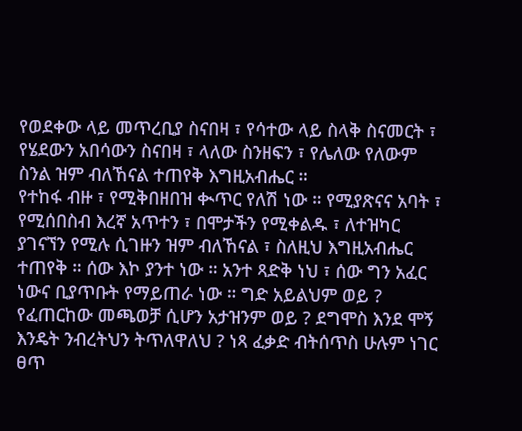የወደቀው ላይ መጥረቢያ ስናበዛ ፣ የሳተው ላይ ስላቅ ስናመርት ፣ የሄደውን አበሳውን ስናበዛ ፣ ላለው ስንዘፍን ፣ የሌለው የለውም ስንል ዝም ብለኸናል ተጠየቅ እግዚአብሔር ።
የተከፋ ብዙ ፣ የሚቅበዘበዝ ቊጥር የለሽ ነው ። የሚያጽናና አባት ፣ የሚሰበስብ እረኛ አጥተን ፣ በሞታችን የሚቀልዱ ፣ ለተዝካር ያገናኘን የሚሉ ሲገዙን ዝም ብለኸናል ፣ ስለዚህ እግዚአብሔር ተጠየቅ ። ሰው እኮ ያንተ ነው ። አንተ ጻድቅ ነህ ፣ ሰው ግን አፈር ነውና ቢያጥቡት የማይጠራ ነው ። ግድ አይልህም ወይ ? የፈጠርከው መጫወቻ ሲሆን አታዝንም ወይ ? ደግሞስ እንደ ሞኝ እንዴት ንብረትህን ትጥለዋለህ ? ነጻ ፈቃድ ብትሰጥስ ሁሉም ነገር ፀጥ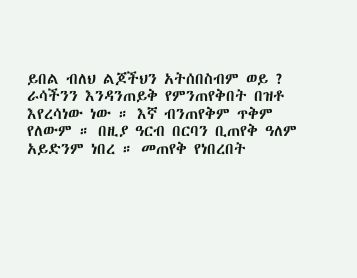ይበል ብለህ ልጆችህን አትሰበስብም ወይ ? ራሳችንን እንዳንጠይቅ የምንጠየቅበት በዝቶ እየረሳነው ነው ። እኛ ብንጠየቅም ጥቅም የለውም ። በዚያ ዓርብ በርባን ቢጠየቅ ዓለም አይድንም ነበረ ። መጠየቅ የነበረበት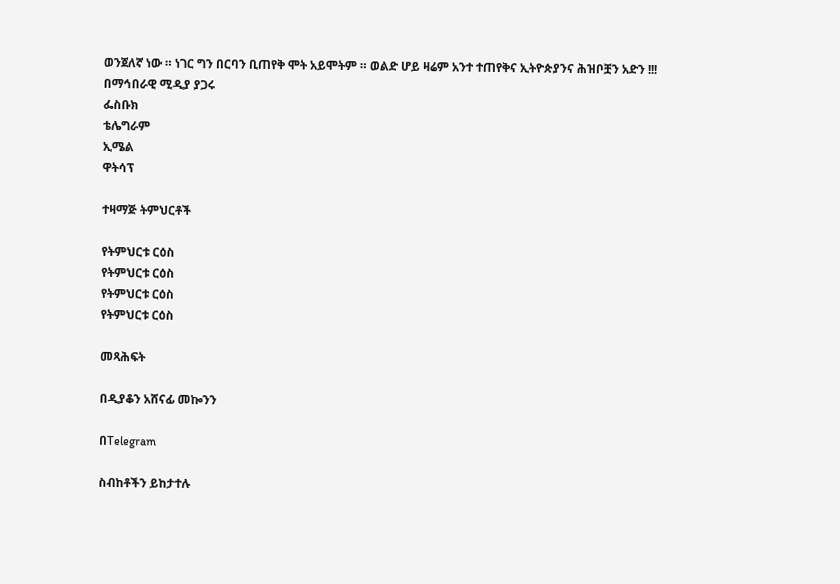ወንጀለኛ ነው ። ነገር ግን በርባን ቢጠየቅ ሞት አይሞትም ። ወልድ ሆይ ዛሬም አንተ ተጠየቅና ኢትዮጵያንና ሕዝቦቿን አድን !!!
በማኅበራዊ ሚዲያ ያጋሩ
ፌስቡክ
ቴሌግራም
ኢሜል
ዋትሳፕ

ተዛማጅ ትምህርቶች

የትምህርቱ ርዕስ
የትምህርቱ ርዕስ
የትምህርቱ ርዕስ
የትምህርቱ ርዕስ

መጻሕፍት

በዲያቆን አሸናፊ መኰንን

በTelegram

ስብከቶችን ይከታተሉ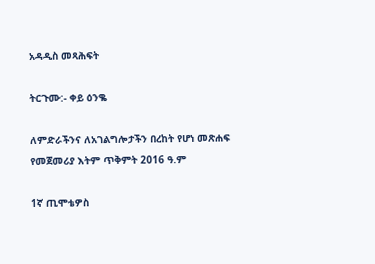አዳዲስ መጻሕፍት

ትርጉሙ:- ቀይ ዕንቈ

ለምድራችንና ለአገልግሎታችን በረከት የሆነ መጽሐፍ
የመጀመሪያ እትም ጥቅምት 2016 ዓ.ም

1ኛ ጢሞቴዎስ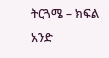ትርጓሜ – ክፍል አንድ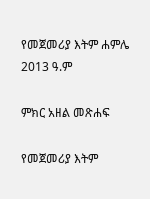የመጀመሪያ እትም ሐምሌ 2013 ዓ.ም

ምክር አዘል መጽሐፍ

የመጀመሪያ እትም